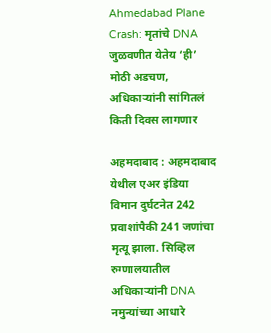Ahmedabad Plane Crash: मृतांचे DNA जुळवणीत येतेय ‘ही’ मोठी अडचण, अधिकाऱ्यांनी सांगितलं किती दिवस लागणार

अहमदाबाद : अहमदाबाद येथील एअर इंडिया विमान दुर्घटनेत 242 प्रवाशांपैकी 241 जणांचा मृत्यू झाला. सिव्हिल रुग्णालयातील अधिकाऱ्यांनी DNA नमुन्यांच्या आधारे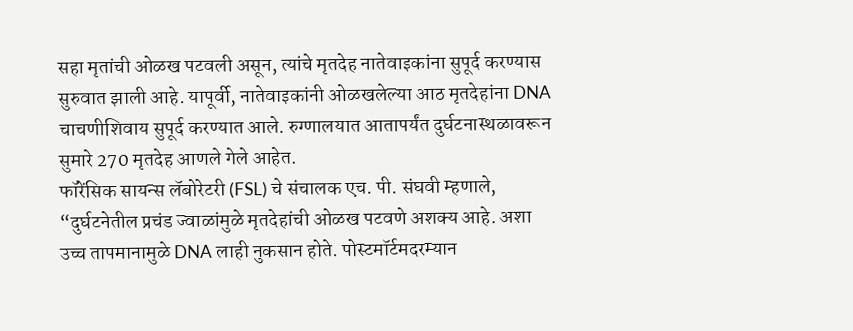सहा मृतांची ओळख पटवली असून, त्यांचे मृतदेह नातेवाइकांना सुपूर्द करण्यास सुरुवात झाली आहे. यापूर्वी, नातेवाइकांनी ओळखलेल्या आठ मृतदेहांना DNA चाचणीशिवाय सुपूर्द करण्यात आले. रुग्णालयात आतापर्यंत दुर्घटनास्थळावरून सुमारे 270 मृतदेह आणले गेले आहेत.
फॉरेंसिक सायन्स लॅबोरेटरी (FSL) चे संचालक एच. पी. संघवी म्हणाले, “दुर्घटनेतील प्रचंड ज्वाळांमुळे मृतदेहांची ओळख पटवणे अशक्य आहे. अशा उच्च तापमानामुळे DNA लाही नुकसान होते. पोस्टमॉर्टमदरम्यान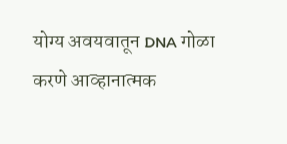योग्य अवयवातून DNA गोळा करणे आव्हानात्मक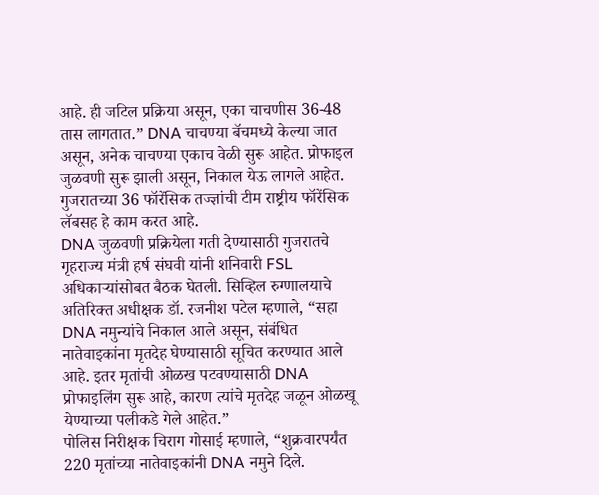आहे. ही जटिल प्रक्रिया असून, एका चाचणीस 36-48 तास लागतात.” DNA चाचण्या बॅचमध्ये केल्या जात असून, अनेक चाचण्या एकाच वेळी सुरू आहेत. प्रोफाइल जुळवणी सुरू झाली असून, निकाल येऊ लागले आहेत. गुजरातच्या 36 फॉरेंसिक तज्ज्ञांची टीम राष्ट्रीय फॉरेंसिक लॅबसह हे काम करत आहे.
DNA जुळवणी प्रक्रियेला गती देण्यासाठी गुजरातचे गृहराज्य मंत्री हर्ष संघवी यांनी शनिवारी FSL अधिकाऱ्यांसोबत बैठक घेतली. सिव्हिल रुग्णालयाचे अतिरिक्त अधीक्षक डॉ. रजनीश पटेल म्हणाले, “सहा DNA नमुन्यांचे निकाल आले असून, संबंधित नातेवाइकांना मृतदेह घेण्यासाठी सूचित करण्यात आले आहे. इतर मृतांची ओळख पटवण्यासाठी DNA प्रोफाइलिंग सुरू आहे, कारण त्यांचे मृतदेह जळून ओळखू येण्याच्या पलीकडे गेले आहेत.”
पोलिस निरीक्षक चिराग गोसाई म्हणाले, “शुक्रवारपर्यंत 220 मृतांच्या नातेवाइकांनी DNA नमुने दिले.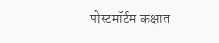पोस्टमॉर्टम कक्षात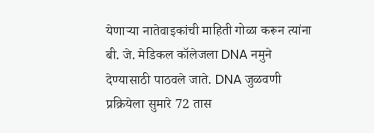येणाऱ्या नातेवाइकांची माहिती गोळा करून त्यांना बी. जे. मेडिकल कॉलेजला DNA नमुने देण्यासाठी पाठवले जाते. DNA जुळवणी प्रक्रियेला सुमारे 72 तास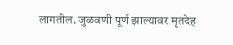लागतील. जुळवणी पूर्ण झाल्यावर मृतदेह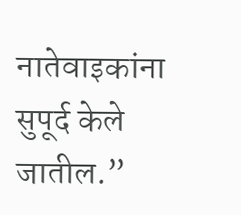नातेवाइकांना सुपूर्द केले जातील.”